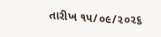તારીખ ૧૫/૦૯/૨૦૨૬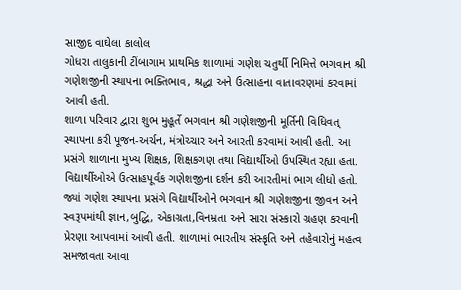સાજીદ વાઘેલા કાલોલ
ગોધરા તાલુકાની ટીંબાગામ પ્રાથમિક શાળામાં ગણેશ ચતુર્થી નિમિત્તે ભગવાન શ્રી ગણેશજીની સ્થાપના ભક્તિભાવ, શ્રદ્ધા અને ઉત્સાહના વાતાવરણમાં કરવામાં આવી હતી.
શાળા પરિવાર દ્વારા શુભ મુહૂર્તે ભગવાન શ્રી ગણેશજીની મૂર્તિની વિધિવત્ સ્થાપના કરી પૂજન-અર્ચન, મંત્રોચ્ચાર અને આરતી કરવામાં આવી હતી. આ પ્રસંગે શાળાના મુખ્ય શિક્ષક, શિક્ષકગણ તથા વિદ્યાર્થીઓ ઉપસ્થિત રહ્યા હતા. વિદ્યાર્થીઓએ ઉત્સાહપૂર્વક ગણેશજીના દર્શન કરી આરતીમાં ભાગ લીધો હતો. જ્યાં ગણેશ સ્થાપના પ્રસંગે વિદ્યાર્થીઓને ભગવાન શ્રી ગણેશજીના જીવન અને સ્વરૂપમાંથી જ્ઞાન,બુદ્ધિ, એકાગ્રતા,વિનમ્રતા અને સારા સંસ્કારો ગ્રહણ કરવાની પ્રેરણા આપવામાં આવી હતી. શાળામાં ભારતીય સંસ્કૃતિ અને તહેવારોનું મહત્વ સમજાવતા આવા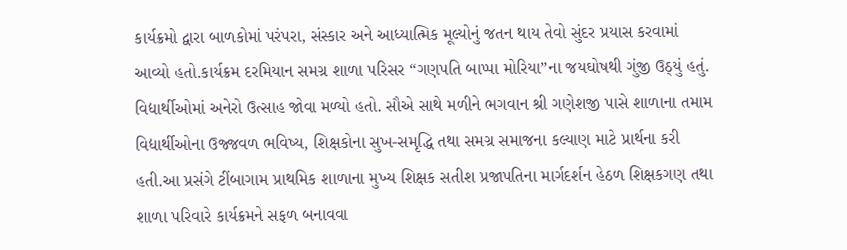કાર્યક્રમો દ્વારા બાળકોમાં પરંપરા, સંસ્કાર અને આધ્યાત્મિક મૂલ્યોનું જતન થાય તેવો સુંદર પ્રયાસ કરવામાં આવ્યો હતો.કાર્યક્રમ દરમિયાન સમગ્ર શાળા પરિસર “ગણપતિ બાપ્પા મોરિયા”ના જયઘોષથી ગુંજી ઉઠ્યું હતું. વિદ્યાર્થીઓમાં અનેરો ઉત્સાહ જોવા મળ્યો હતો. સૌએ સાથે મળીને ભગવાન શ્રી ગણેશજી પાસે શાળાના તમામ વિદ્યાર્થીઓના ઉજ્જવળ ભવિષ્ય, શિક્ષકોના સુખ-સમૃદ્ધિ તથા સમગ્ર સમાજના કલ્યાણ માટે પ્રાર્થના કરી હતી.આ પ્રસંગે ટીંબાગામ પ્રાથમિક શાળાના મુખ્ય શિક્ષક સતીશ પ્રજાપતિના માર્ગદર્શન હેઠળ શિક્ષકગણ તથા શાળા પરિવારે કાર્યક્રમને સફળ બનાવવા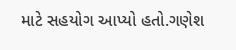માટે સહયોગ આપ્યો હતો.ગણેશ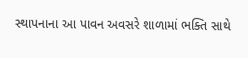સ્થાપનાના આ પાવન અવસરે શાળામાં ભક્તિ સાથે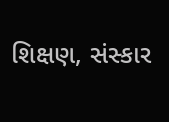શિક્ષણ, સંસ્કાર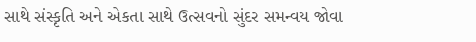સાથે સંસ્કૃતિ અને એકતા સાથે ઉત્સવનો સુંદર સમન્વય જોવા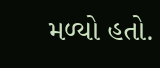મળ્યો હતો.